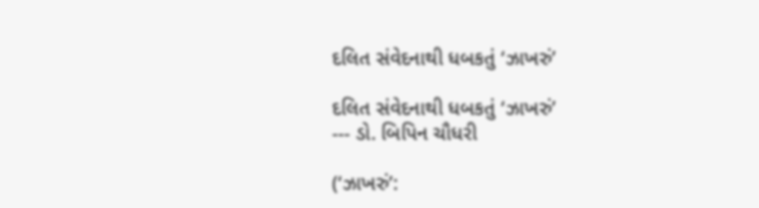દલિત સંવેદનાથી ધબકતું ‘ઝાખરું’

દલિત સંવેદનાથી ધબકતું ‘ઝાખરું’
--- ડો. બિપિન ચૌધરી

(‘ઝાખરું’: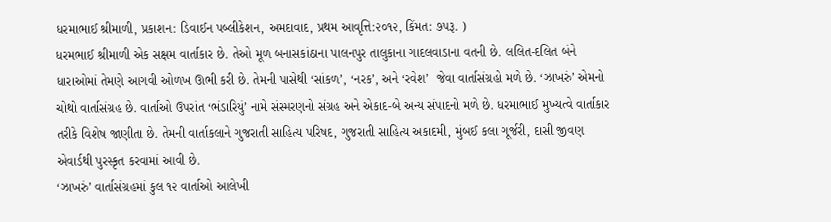ધરમાભાઈ શ્રીમાળી, પ્રકાશન: ડિવાઈન પબ્લીકેશન, અમદાવાદ, પ્રથમ આવૃત્તિ:૨૦૧૨, કિંમત: ૭૫રૂ. )
ધરમભાઈ શ્રીમાળી એક સક્ષમ વાર્તાકાર છે. તેઓ મૂળ બનાસકાંઠાના પાલનપુર તાલુકાના ગાદલવાડાના વતની છે. લલિત-દલિત બંને ધારાઓમાં તેમણે આગવી ઓળખ ઊભી કરી છે. તેમની પાસેથી ‘સાંકળ’, ‘નરક’, અને ‘રવેશ’  જેવા વાર્તાસંગ્રહો મળે છે. ‘ઝાખરું’ એમનો ચોથો વાર્તાસંગ્રહ છે. વાર્તાઓ ઉપરાંત ‘ભંડારિયું’ નામે સંસ્મરણનો સંગ્રહ અને એકાદ-બે અન્ય સંપાદનો મળે છે. ધરમાભાઈ મુખ્યત્વે વાર્તાકાર તરીકે વિશેષ જાણીતા છે. તેમની વાર્તાકલાને ગુજરાતી સાહિત્ય પરિષદ, ગુજરાતી સાહિત્ય અકાદમી, મુંબઈ કલા ગૂર્જરી, દાસી જીવણ એવાર્ડથી પુરસ્કૃત કરવામાં આવી છે.
‘ઝાખરું’ વાર્તાસંગ્રહમાં કુલ ૧૨ વાર્તાઓ આલેખી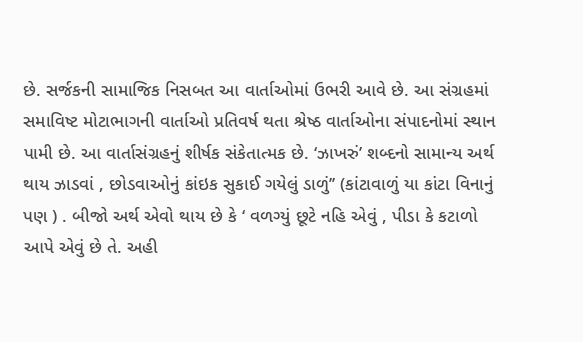છે. સર્જકની સામાજિક નિસબત આ વાર્તાઓમાં ઉભરી આવે છે. આ સંગ્રહમાં સમાવિષ્ટ મોટાભાગની વાર્તાઓ પ્રતિવર્ષ થતા શ્રેષ્ઠ વાર્તાઓના સંપાદનોમાં સ્થાન પામી છે. આ વાર્તાસંગ્રહનું શીર્ષક સંકેતાત્મક છે. ‘ઝાખરું’ શબ્દનો સામાન્ય અર્થ થાય ઝાડવાં , છોડવાઓનું કાંઇક સુકાઈ ગયેલું ડાળું’’ (કાંટાવાળું યા કાંટા વિનાનું પણ ) . બીજો અર્થ એવો થાય છે કે ‘ વળગ્યું છૂટે નહિ એવું , પીડા કે કટાળો આપે એવું છે તે. અહી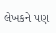લેખકને પણ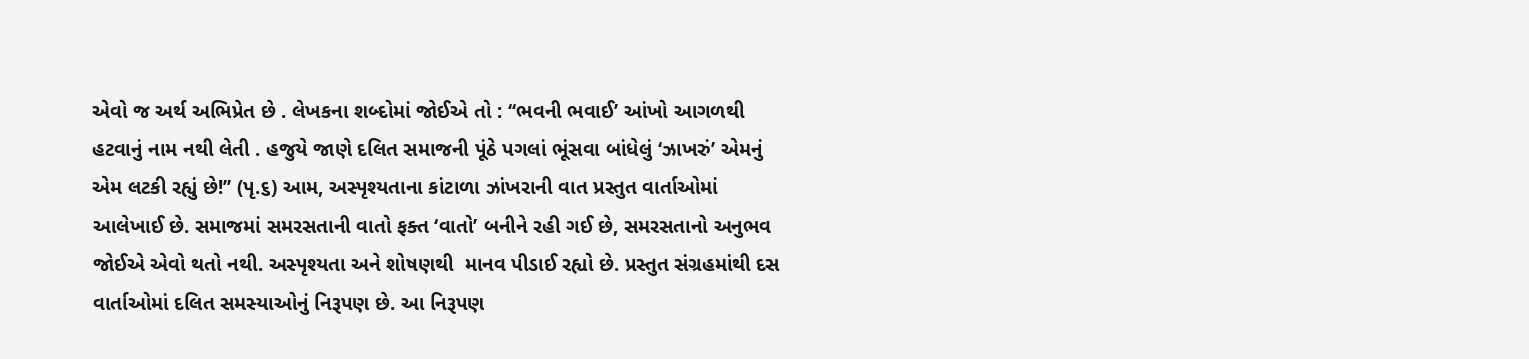એવો જ અર્થ અભિપ્રેત છે . લેખકના શબ્દોમાં જોઈએ તો : ‘‘ભવની ભવાઈ’ આંખો આગળથી હટવાનું નામ નથી લેતી . હજુયે જાણે દલિત સમાજની પૂંઠે પગલાં ભૂંસવા બાંધેલું ‘ઝાખરું’ એમનું એમ લટકી રહ્યું છે!’’ (પૃ.૬) આમ, અસ્પૃશ્યતાના કાંટાળા ઝાંખરાની વાત પ્રસ્તુત વાર્તાઓમાં આલેખાઈ છે. સમાજમાં સમરસતાની વાતો ફક્ત ‘વાતો’ બનીને રહી ગઈ છે, સમરસતાનો અનુભવ જોઈએ એવો થતો નથી. અસ્પૃશ્યતા અને શોષણથી  માનવ પીડાઈ રહ્યો છે. પ્રસ્તુત સંગ્રહમાંથી દસ વાર્તાઓમાં દલિત સમસ્યાઓનું નિરૂપણ છે. આ નિરૂપણ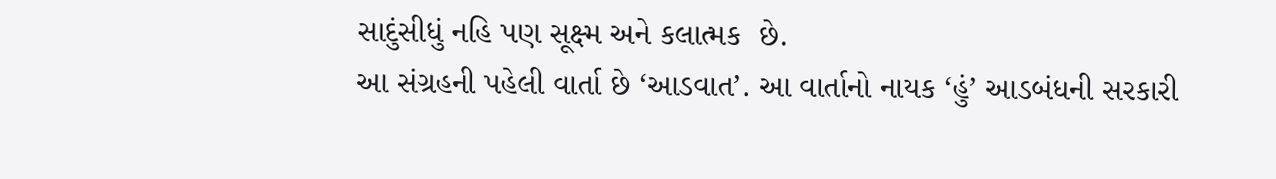સાદુંસીધું નહિ પણ સૂક્ષ્મ અને કલાત્મક  છે.
આ સંગ્રહની પહેલી વાર્તા છે ‘આડવાત’. આ વાર્તાનો નાયક ‘હું’ આડબંધની સરકારી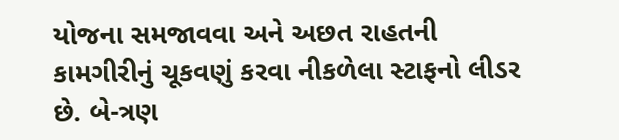યોજના સમજાવવા અને અછત રાહતની કામગીરીનું ચૂકવણું કરવા નીકળેલા સ્ટાફનો લીડર છે. બે-ત્રણ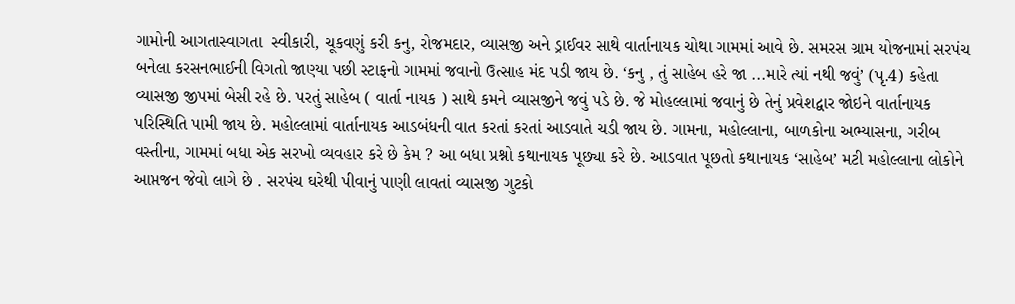ગામોની આગતાસ્વાગતા  સ્વીકારી, ચૂકવણું કરી કનુ, રોજમદાર, વ્યાસજી અને ડ્રાઈવર સાથે વાર્તાનાયક ચોથા ગામમાં આવે છે. સમરસ ગ્રામ યોજનામાં સરપંચ બનેલા કરસનભાઈની વિગતો જાણ્યા પછી સ્ટાફનો ગામમાં જવાનો ઉત્સાહ મંદ પડી જાય છે. ‘કનુ , તું સાહેબ હરે જા ...મારે ત્યાં નથી જવું’ (પૃ.4) કહેતા વ્યાસજી જીપમાં બેસી રહે છે. પરતું સાહેબ ( વાર્તા નાયક ) સાથે કમને વ્યાસજીને જવું પડે છે. જે મોહલ્લામાં જવાનું છે તેનું પ્રવેશદ્વાર જોઇને વાર્તાનાયક પરિસ્થિતિ પામી જાય છે. મહોલ્લામાં વાર્તાનાયક આડબંધની વાત કરતાં કરતાં આડવાતે ચડી જાય છે. ગામના, મહોલ્લાના, બાળકોના અભ્યાસના, ગરીબ વસ્તીના, ગામમાં બધા એક સરખો વ્યવહાર કરે છે કેમ ? આ બધા પ્રશ્નો કથાનાયક પૂછ્યા કરે છે. આડવાત પૂછતો કથાનાયક ‘સાહેબ’ મટી મહોલ્લાના લોકોને આપ્તજન જેવો લાગે છે . સરપંચ ઘરેથી પીવાનું પાણી લાવતાં વ્યાસજી ગુટકો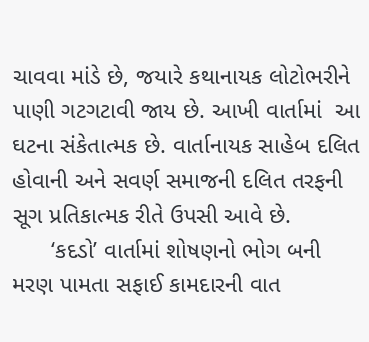ચાવવા માંડે છે, જયારે કથાનાયક લોટોભરીને પાણી ગટગટાવી જાય છે. આખી વાર્તામાં  આ ઘટના સંકેતાત્મક છે. વાર્તાનાયક સાહેબ દલિત હોવાની અને સવર્ણ સમાજની દલિત તરફની સૂગ પ્રતિકાત્મક રીતે ઉપસી આવે છે.
      ‘કદડો’ વાર્તામાં શોષણનો ભોગ બની મરણ પામતા સફાઈ કામદારની વાત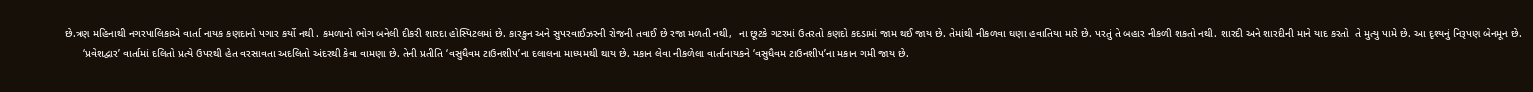છે.ત્રણ મહિનાથી નગરપાલિકાએ વાર્તા નાયક કણદાનો પગાર કર્યો નથી . કમળાનો ભોગ બનેલી દીકરી શારદા હોસ્પિટલમાં છે. કારકુન અને સુપરવાઈઝરની રોજની તવાઈ છે રજા મળતી નથી,  ના છૂટકે ગટરમાં ઉતરતો કણદો કદડામાં જામ થઈ જાય છે. તેમાંથી નીકળવા ઘણા હવાતિયા મારે છે. પરતું તે બહાર નીકળી શકતો નથી. શારદી અને શારદીની માને યાદ કરતો  તે મુત્યુ પામે છે. આ દૃશ્યનું નિરૂપણ બેનમૂન છે.
      ‘પ્રવેશદ્વાર’ વાર્તામાં દલિતો પ્રત્યે ઉપરથી હેત વરસાવતા અદલિતો અંદરથી કેવા વામણા છે. તેની પ્રતીતિ ‘વસુધૈવમ ટાઉનશીપ’ના દલાલના માધ્યમથી થાય છે. મકાન લેવા નીકળેલા વાર્તાનાયકને ‘વસુધૈવમ ટાઉનશીપ’ના મકાન ગમી જાય છે.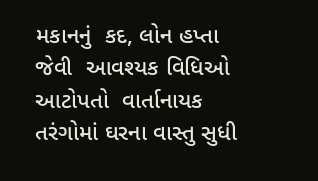મકાનનું  કદ, લોન હપ્તા જેવી  આવશ્યક વિધિઓ આટોપતો  વાર્તાનાયક તરંગોમાં ઘરના વાસ્તુ સુધી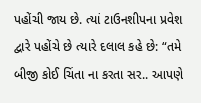પહોંચી જાય છે. ત્યાં ટાઉનશીપના પ્રવેશ દ્વારે પહોંચે છે ત્યારે દલાલ કહે છે: “તમે બીજી કોઈ ચિંતા ના કરતા સર.. આપણે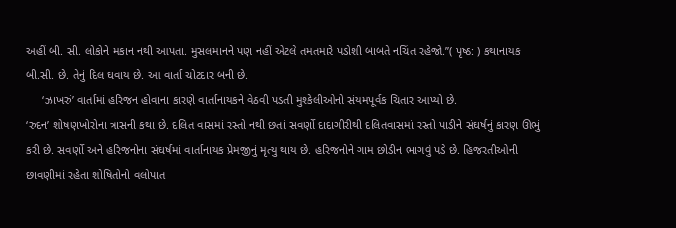અહીં બી. સી. લોકોને મકાન નથી આપતા. મુસલમાનને પણ નહીં એટલે તમતમારે પડોશી બાબતે નચિંત રહેજો.”( પૃષ્ઠ: ) કથાનાયક બી.સી. છે. તેનું દિલ ઘવાય છે. આ વાર્તા ચોટદાર બની છે.
     ‘ઝાખરું’ વાર્તામાં હરિજન હોવાના કારણે વાર્તાનાયકને વેઠવી પડતી મુશ્કેલીઓનો સંયમપૂર્વક ચિતાર આપ્યો છે.
‘રુદન’ શોષણખોરોના ત્રાસની કથા છે. દલિત વાસમાં રસ્તો નથી છતાં સવર્ણો દાદાગીરીથી દલિતવાસમાં રસ્તો પાડીને સંઘર્ષનું કારણ ઊભું કરી છે. સવર્ણો અને હરિજનોના સંઘર્ષમાં વાર્તાનાયક પ્રેમજીનું મૃત્યુ થાય છે. હરિજનોને ગામ છોડીન ભાગવું પડે છે. હિજરતીઓની છાવણીમાં રહેતા શોષિતોનો વલોપાત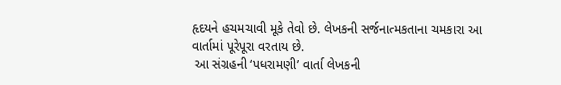હૃદયને હચમચાવી મૂકે તેવો છે. લેખકની સર્જનાત્મકતાના ચમકારા આ વાર્તામાં પૂરેપૂરા વરતાય છે.
 આ સંગ્રહની ‘પધરામણી’ વાર્તા લેખકની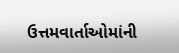ઉત્તમવાર્તાઓમાંની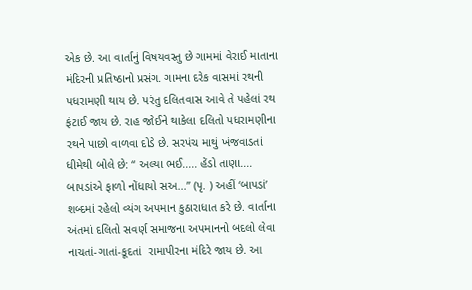એક છે. આ વાર્તાનું વિષયવસ્તુ છે ગામમાં વેરાઈ માતાના મંદિરની પ્રતિષ્ઠાનો પ્રસંગ. ગામના દરેક વાસમાં રથની પધરામણી થાય છે. પરંતુ દલિતવાસ આવે તે પહેલાં રથ ફંટાઈ જાય છે. રાહ જોઈને થાકેલા દલિતો પધરામણીના રથને પાછો વાળવા દોડે છે. સરપંચ માથું ખંજવાડતાં ધીમેથી બોલે છે: “ અલ્યા ભઈ..... હેંડો તાણા.... બાપડાંએ ફાળો નોંધાયો સઅ...” (પૃ. ) અહીં ‘બાપડાં’ શબ્દમાં રહેલો વ્યંગ અપમાન કુઠારાધાત કરે છે. વાર્તાના અંતમાં દલિતો સવર્ણ સમાજના અપમાનનો બદલો લેવા નાચતાં-ગાતાં-કૂદતાં  રામાપીરના મંદિરે જાય છે. આ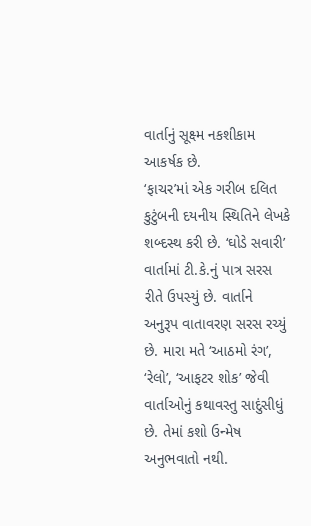વાર્તાનું સૂક્ષ્મ નકશીકામ આકર્ષક છે.
‘ફાચર’માં એક ગરીબ દલિત કુટુંબની દયનીય સ્થિતિને લેખકે શબ્દસ્થ કરી છે. ‘ઘોડે સવારી’ વાર્તામાં ટી.કે.નું પાત્ર સરસ રીતે ઉપસ્યું છે. વાર્તાને અનુરૂપ વાતાવરણ સરસ રચ્યું છે. મારા મતે ‘આઠમો રંગ’, ‘રેલો’, ‘આફટર શોક’ જેવી વાર્તાઓનું કથાવસ્તુ સાદુંસીધું છે. તેમાં કશો ઉન્મેષ અનુભવાતો નથી.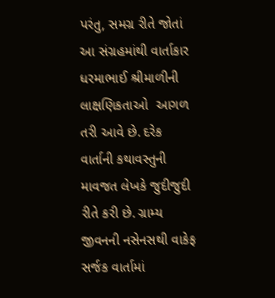પરંતુ, સમગ્ર રીતે જોતાં આ સંગ્રહમાંથી વાર્તાકાર ધરમાભાઈ શ્રીમાળીની  લાક્ષણિકતાઓ  આગળ તરી આવે છે. દરેક વાર્તાની કથાવસ્તુની માવજત લેખકે જુદીજુદી રીતે કરી છે. ગ્રામ્ય જીવનની નસેનસથી વાકેફ સર્જક વાર્તામાં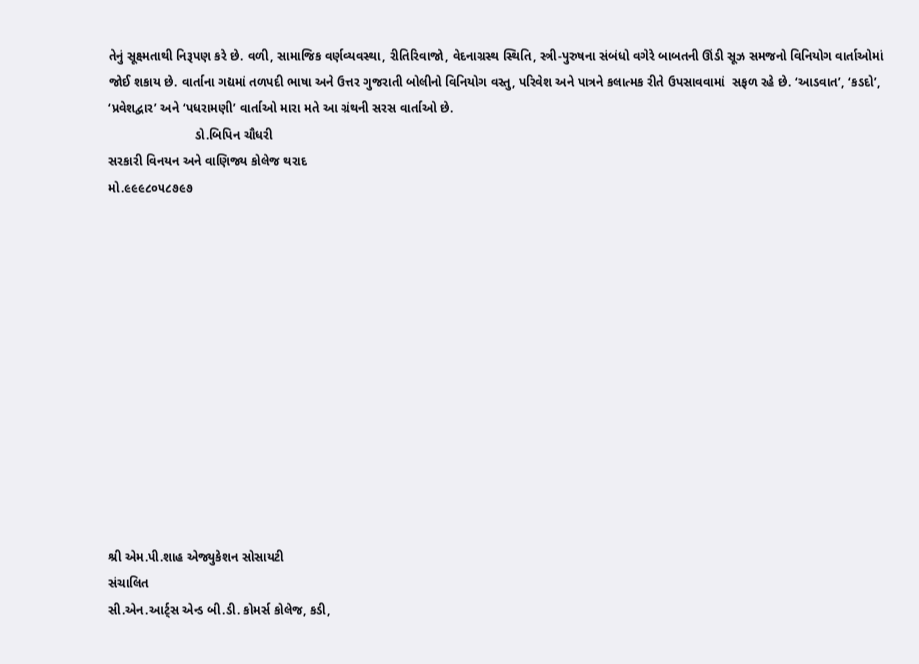તેનું સૂક્ષ્મતાથી નિરૂપણ કરે છે. વળી, સામાજિક વર્ણવ્યવસ્થા, રીતિરિવાજો, વેદનાગ્રસ્થ સ્થિતિ, સ્ત્રી-પુરુષના સંબંધો વગેરે બાબતની ઊંડી સૂઝ સમજનો વિનિયોગ વાર્તાઓમાં જોઈ શકાય છે. વાર્તાના ગદ્યમાં તળપદી ભાષા અને ઉત્તર ગુજરાતી બોલીનો વિનિયોગ વસ્તુ, પરિવેશ અને પાત્રને કલાત્મક રીતે ઉપસાવવામાં  સફળ રહે છે. ‘આડવાત’, ‘કડદો’, ‘પ્રવેશદ્વાર’ અને ‘પધરામણી’ વાર્તાઓ મારા મતે આ ગ્રંથની સરસ વાર્તાઓ છે.
                        ડો.બિપિન ચૌધરી
સરકારી વિનયન અને વાણિજ્ય કોલેજ થરાદ
મો.૯૯૯૮૦૫૮૭૯૭













શ્રી એમ.પી.શાહ એજ્યુકેશન સોસાયટી
સંચાલિત
સી.એન.આર્ટ્સ એન્ડ બી.ડી. કોમર્સ કોલેજ, કડી,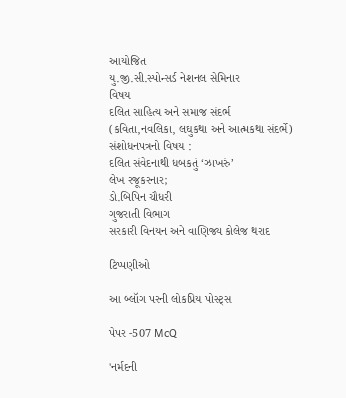આયોજિત
યુ.જી.સી.સ્પોન્સર્ડ નેશનલ સેમિનાર
વિષય
દલિત સાહિત્ય અને સમાજ સંદર્ભ
(કવિતા,નવલિકા, લઘુકથા અને આત્મકથા સંદર્ભે)
સંશોધનપત્રનો વિષય :
દલિત સંવેદનાથી ધબકતું ‘ઝાખરું’
લેખ રજૂકરનાર;
ડો.બિપિન ચૌધરી
ગુજરાતી વિભાગ
સરકારી વિનયન અને વાણિજ્ય કોલેજ થરાદ

ટિપ્પણીઓ

આ બ્લૉગ પરની લોકપ્રિય પોસ્ટ્સ

પેપર -507 McQ

'નર્મદની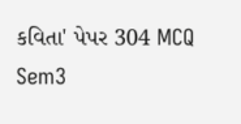કવિતા' પેપર 304 MCQ Sem3